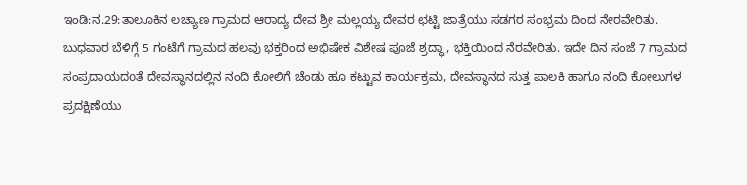ಇಂಡಿ:ನ.29:ತಾಲೂಕಿನ ಲಚ್ಯಾಣ ಗ್ರಾಮದ ಆರಾದ್ಯ ದೇವ ಶ್ರೀ ಮಲ್ಲಯ್ಯ ದೇವರ ಛಟ್ಟಿ ಜಾತ್ರೆಯು ಸಡಗರ ಸಂಭ್ರಮ ದಿಂದ ನೇರವೇರಿತು.
ಬುಧವಾರ ಬೆಳಿಗ್ಗೆ 5 ಗಂಟೆಗೆ ಗ್ರಾಮದ ಹಲವು ಭಕ್ತರಿಂದ ಅಭಿಷೇಕ ವಿಶೇಷ ಪೂಜೆ ಶ್ರದ್ಧಾ, ಭಕ್ತಿಯಿಂದ ನೆರವೇರಿತು. ಇದೇ ದಿನ ಸಂಜೆ 7 ಗ್ರಾಮದ ಸಂಪ್ರದಾಯದoತೆ ದೇವಸ್ಥಾನದಲ್ಲಿನ ನಂದಿ ಕೋಲಿಗೆ ಚೆಂಡು ಹೂ ಕಟ್ಟುವ ಕಾರ್ಯಕ್ರಮ, ದೇವಸ್ಥಾನದ ಸುತ್ತ ಪಾಲಕಿ ಹಾಗೂ ನಂದಿ ಕೋಲುಗಳ ಪ್ರದಕ್ಷಿಣೆಯು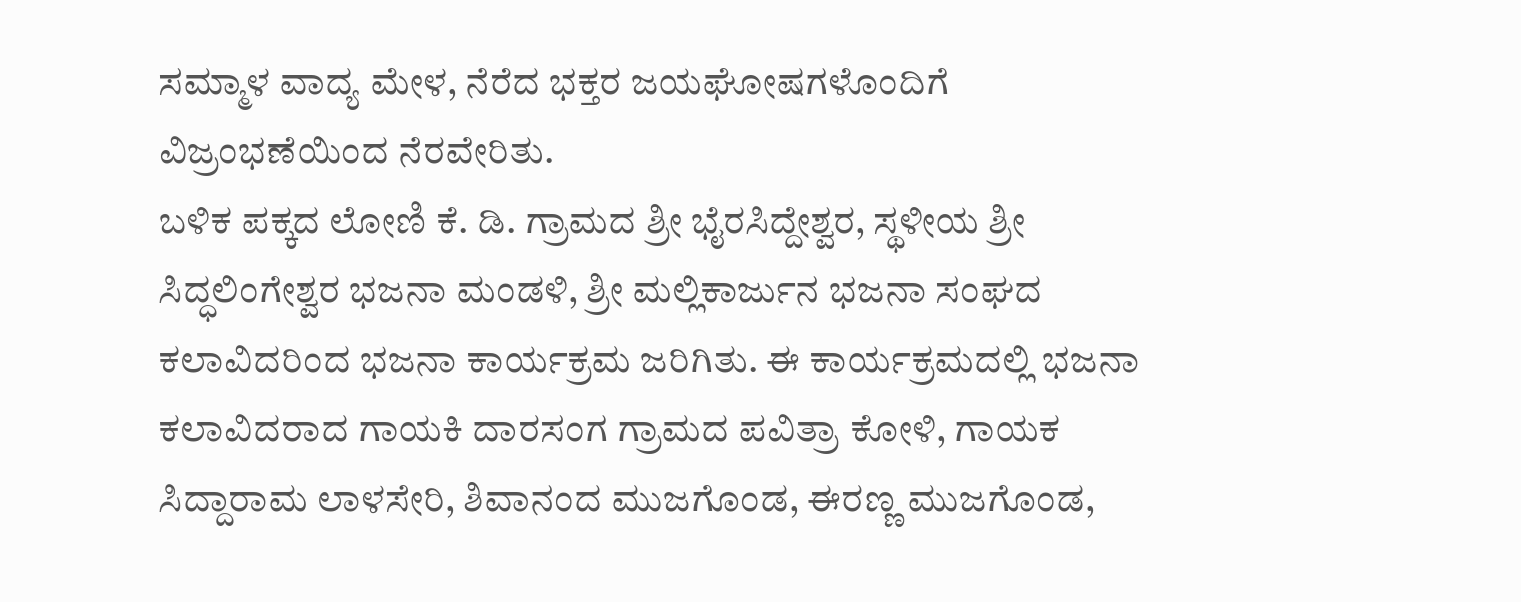ಸಮ್ಮಾಳ ವಾದ್ಯ ಮೇಳ, ನೆರೆದ ಭಕ್ತರ ಜಯಘೋಷಗಳೊಂದಿಗೆ ವಿಜ್ರಂಭಣೆಯಿಂದ ನೆರವೇರಿತು.
ಬಳಿಕ ಪಕ್ಕದ ಲೋಣಿ ಕೆ. ಡಿ. ಗ್ರಾಮದ ಶ್ರೀ ಭೈರಸಿದ್ದೇಶ್ವರ, ಸ್ಥಳೀಯ ಶ್ರೀ ಸಿದ್ಧಲಿಂಗೇಶ್ವರ ಭಜನಾ ಮಂಡಳಿ, ಶ್ರೀ ಮಲ್ಲಿಕಾರ್ಜುನ ಭಜನಾ ಸಂಘದ ಕಲಾವಿದರಿಂದ ಭಜನಾ ಕಾರ್ಯಕ್ರಮ ಜರಿಗಿತು. ಈ ಕಾರ್ಯಕ್ರಮದಲ್ಲಿ ಭಜನಾ ಕಲಾವಿದರಾದ ಗಾಯಕಿ ದಾರಸಂಗ ಗ್ರಾಮದ ಪವಿತ್ರಾ ಕೋಳಿ, ಗಾಯಕ ಸಿದ್ದಾರಾಮ ಲಾಳಸೇರಿ, ಶಿವಾನಂದ ಮುಜಗೊಂಡ, ಈರಣ್ಣ ಮುಜಗೊಂಡ,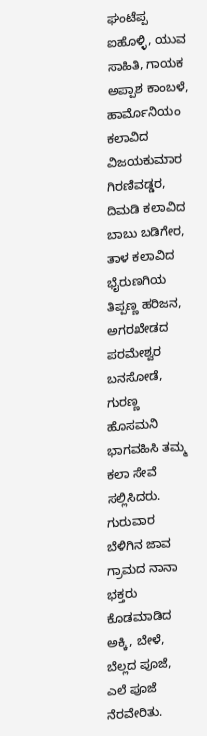ಘಂಟೆಪ್ಪ ಐಹೊಳ್ಳಿ, ಯುವ ಸಾಹಿತಿ, ಗಾಯಕ ಅಪ್ಪಾಶ ಕಾಂಬಳೆ, ಹಾರ್ಮೊನಿಯಂ ಕಲಾವಿದ ವಿಜಯಕುಮಾರ ಗಿರಣಿವಡ್ಡರ, ದಿಮಡಿ ಕಲಾವಿದ ಬಾಬು ಬಡಿಗೇರ, ತಾಳ ಕಲಾವಿದ ಭೈರುಣಗಿಯ ತಿಪ್ಪಣ್ಣ ಹರಿಜನ, ಅಗರಖೇಡದ ಪರಮೇಶ್ವರ ಬನಸೋಡೆ, ಗುರಣ್ಣ ಹೊಸಮನಿ ಭಾಗವಹಿಸಿ ತಮ್ಮ ಕಲಾ ಸೇವೆ ಸಲ್ಲಿಸಿದರು.
ಗುರುವಾರ ಬೆಳಿಗಿನ ಜಾವ ಗ್ರಾಮದ ನಾನಾ ಭಕ್ತರು ಕೊಡಮಾಡಿದ ಅಕ್ಕಿ, ಬೇಳೆ, ಬೆಲ್ಲದ ಪೂಜೆ, ಎಲೆ ಪೂಜೆ ನೆರವೇರಿತು.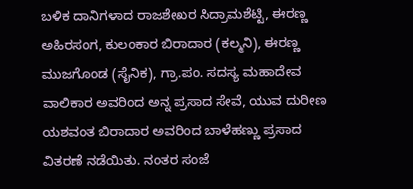ಬಳಿಕ ದಾನಿಗಳಾದ ರಾಜಶೇಖರ ಸಿದ್ರಾಮಶೆಟ್ಟಿ, ಈರಣ್ಣ ಅಹಿರಸಂಗ, ಕುಲಂಕಾರ ಬಿರಾದಾರ (ಕಲ್ಮನಿ), ಈರಣ್ಣ ಮುಜಗೊಂಡ (ಸೈನಿಕ), ಗ್ರಾ.ಪಂ. ಸದಸ್ಯ ಮಹಾದೇವ ವಾಲಿಕಾರ ಅವರಿಂದ ಅನ್ನ ಪ್ರಸಾದ ಸೇವೆ, ಯುವ ದುರೀಣ ಯಶವಂತ ಬಿರಾದಾರ ಅವರಿಂದ ಬಾಳೆಹಣ್ಣು ಪ್ರಸಾದ ವಿತರಣೆ ನಡೆಯಿತು. ನಂತರ ಸಂಜೆ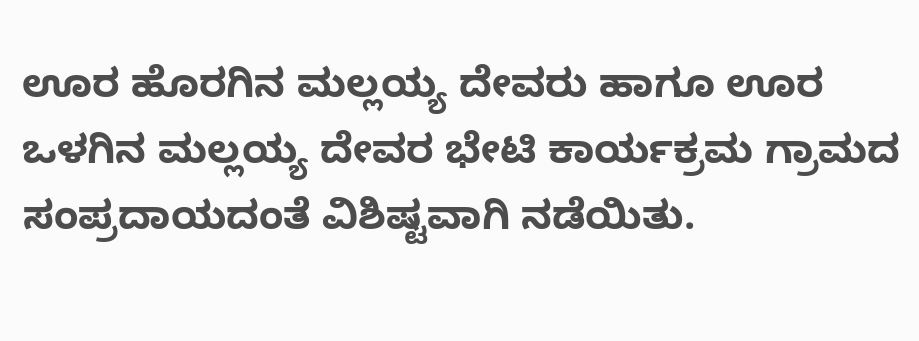ಊರ ಹೊರಗಿನ ಮಲ್ಲಯ್ಯ ದೇವರು ಹಾಗೂ ಊರ ಒಳಗಿನ ಮಲ್ಲಯ್ಯ ದೇವರ ಭೇಟಿ ಕಾರ್ಯಕ್ರಮ ಗ್ರಾಮದ ಸಂಪ್ರದಾಯದಂತೆ ವಿಶಿಷ್ಟವಾಗಿ ನಡೆಯಿತು.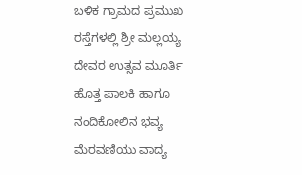ಬಳಿಕ ಗ್ರಾಮದ ಪ್ರಮುಖ ರಸ್ತೆಗಳಲ್ಲಿ ಶ್ರೀ ಮಲ್ಲಯ್ಯ ದೇವರ ಉತ್ಸವ ಮೂರ್ತಿ ಹೊತ್ತ ಪಾಲಕಿ ಹಾಗೂ ನಂದಿಕೋಲಿನ ಭವ್ಯ ಮೆರವಣಿಯು ವಾದ್ಯ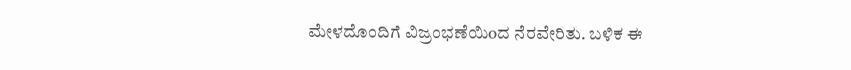ಮೇಳದೊಂದಿಗೆ ವಿಜ್ರಂಭಣೆಯಿoದ ನೆರವೇರಿತು. ಬಳಿಕ ಈ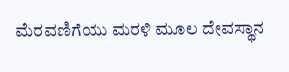ಮೆರವಣಿಗೆಯು ಮರಳಿ ಮೂಲ ದೇವಸ್ಥಾನ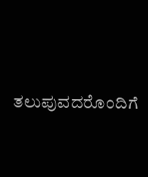ತಲುಪುವದರೊಂದಿಗೆ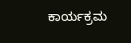ಕಾರ್ಯಕ್ರಮ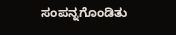ಸಂಪನ್ನಗೊಂಡಿತು